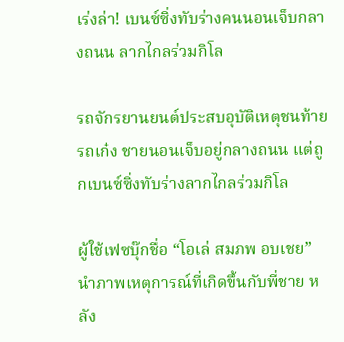เร่งล่า! เบนซ์ซิ่งทับร่างคนนอนเจ็บกลางถนน ลากไกลร่วมกิโล

รถจักรยานยนต์ประสบอุบัติเหตุชนท้ายรถเก๋ง ชายนอนเจ็บอยู่กลางถนน แต่ถูกเบนซ์ซิ่งทับร่างลากไกลร่วมกิโล

ผู้ใช้เฟซบุ๊กชื่อ “โอเล่ สมภพ อบเชย” นำภาพเหตุการณ์ที่เกิดขึ้นกับพี่ชาย หลัง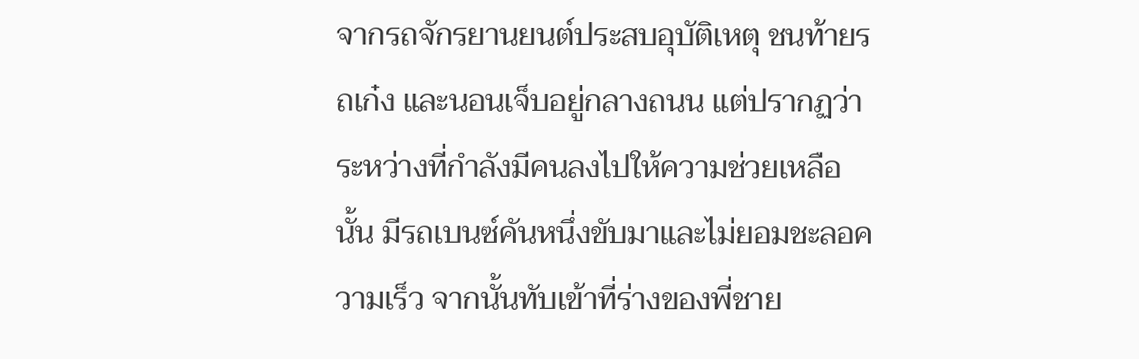จากรถจักรยานยนต์ประสบอุบัติเหตุ ชนท้ายรถเก๋ง และนอนเจ็บอยู่กลางถนน แต่ปรากฏว่า ระหว่างที่กำลังมีคนลงไปให้ความช่วยเหลือนั้น มีรถเบนซ์คันหนึ่งขับมาและไม่ยอมชะลอความเร็ว จากนั้นทับเข้าที่ร่างของพี่ชาย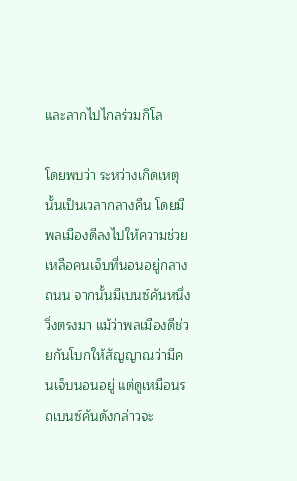และลากไปไกลร่วมกิโล

โดยพบว่า ระหว่างเกิดเหตุนั้นเป็นเวลากลางคืน โดยมีพลเมืองดีลงไปให้ความช่วยเหลือคนเจ็บที่นอนอยู่กลางถนน จากนั้นมีเบนซ์คันหนึ่งวิ่งตรงมา แม้ว่าพลเมืองดีช่วยกันโบกให้สัญญาณว่ามีคนเจ็บนอนอยู่ แต่ดูเหมือนรถเบนซ์คันดังกล่าวจะ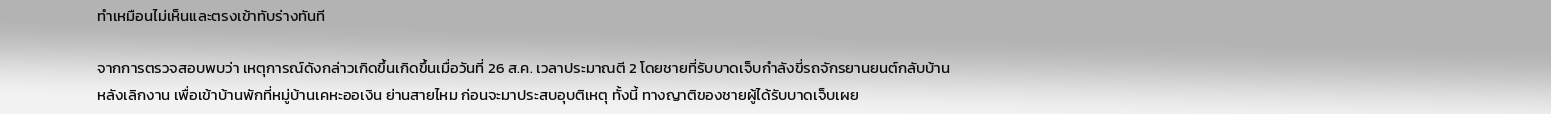ทำเหมือนไม่เห็นและตรงเข้าทับร่างทันที

จากการตรวจสอบพบว่า เหตุการณ์ดังกล่าวเกิดขึ้นเกิดขึ้นเมื่อวันที่ 26 ส.ค. เวลาประมาณตี 2 โดยชายที่รับบาดเจ็บกำลังขี่รถจักรยานยนต์กลับบ้านหลังเลิกงาน เพื่อเข้าบ้านพักที่หมู่บ้านเคหะออเงิน ย่านสายไหม ก่อนจะมาประสบอุบติเหตุ ทั้งนี้ ทางญาติของชายผู้ได้รับบาดเจ็บเผย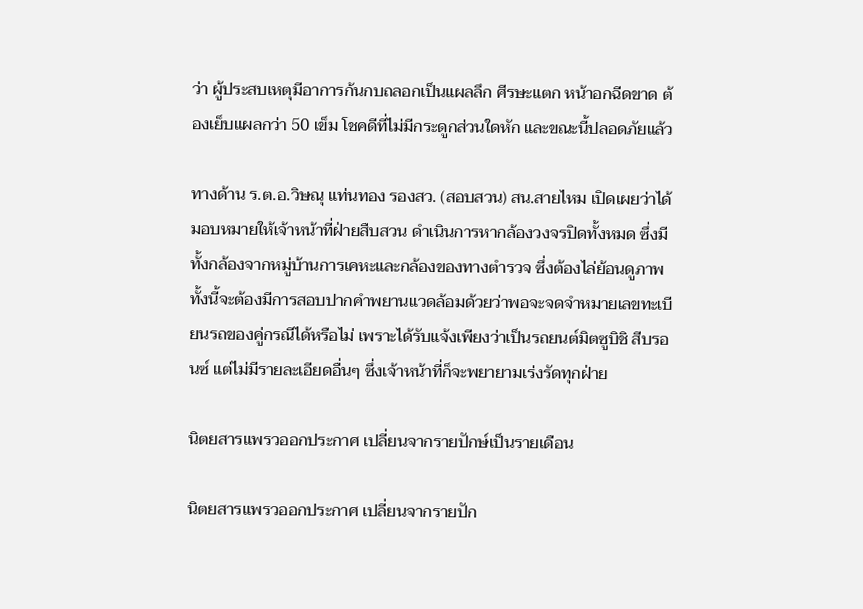ว่า ผู้ประสบเหตุมีอาการก้นกบถลอกเป็นแผลลึก ศีรษะแตก หน้าอกฉีดขาด ต้องเย็บแผลกว่า 50 เข็ม โชคดีที่ไม่มีกระดูกส่วนใดหัก และขณะนี้ปลอดภัยแล้ว

ทางด้าน ร.ต.อ.วิษณุ แท่นทอง รองสว. (สอบสวน) สน.สายไหม เปิดเผยว่าได้มอบหมายให้เจ้าหน้าที่ฝ่ายสืบสวน ดำเนินการหากล้องวงจรปิดทั้งหมด ซึ่งมีทั้งกล้องจากหมู่บ้านการเคหะและกล้องของทางตำรวจ ซึ่งต้องไล่ย้อนดูภาพ ทั้งนี้จะต้องมีการสอบปากคำพยานแวดล้อมด้วยว่าพอจะจดจำหมายเลขทะเบียนรถของคู่กรณีได้หรือไม่ เพราะได้รับแจ้งเพียงว่าเป็นรถยนต์มิตซูบิชิ สีบรอนซ์ แต่ไม่มีรายละเอียดอื่นๆ ซึ่งเจ้าหน้าที่ก็จะพยายามเร่งรัดทุกฝ่าย

นิตยสารแพรวออกประกาศ เปลี่ยนจากรายปักษ์เป็นรายเดือน

นิตยสารแพรวออกประกาศ เปลี่ยนจากรายปัก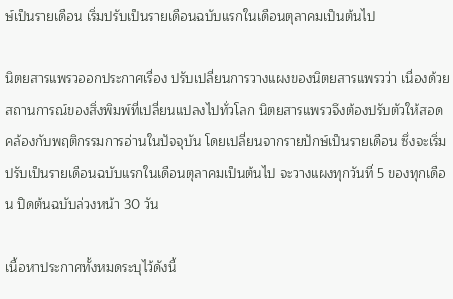ษ์เป็นรายเดือน เริ่มปรับเป็นรายเดือนฉบับแรกในเดือนตุลาคมเป็นต้นไป

นิตยสารแพรวออกประกาศเรื่อง ปรับเปลี่ยนการวางแผงของนิตยสารแพรวว่า เนื่องด้วยสถานการณ์ของสิ่งพิมพ์ที่เปลี่ยนแปลงไปทั่วโลก นิตยสารแพรวจึงต้องปรับตัวให้สอดคล้องกับพฤติกรรมการอ่านในปัจจุบัน โดยเปลี่ยนจากรายปักษ์เป็นรายเดือน ซึ่งจะเริ่มปรับเป็นรายเดือนฉบับแรกในเดือนตุลาคมเป็นต้นไป จะวางแผงทุกวันที่ 5 ของทุกเดือน ปิดต้นฉบับล่วงหน้า 30 วัน

เนื้อหาประกาศทั้งหมดระบุไว้ดังนี้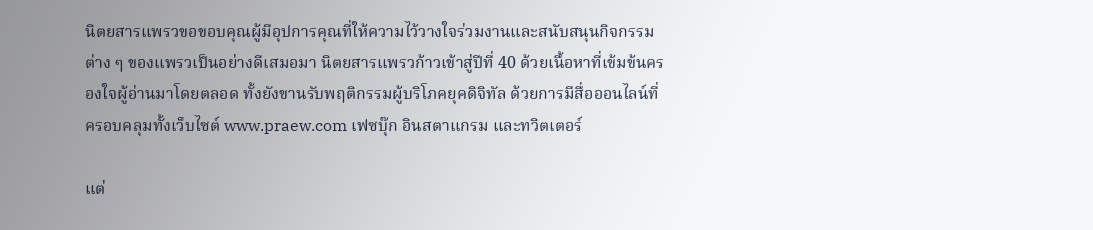นิตยสารแพรวขอขอบคุณผู้มีอุปการคุณที่ให้ความไว้วางใจร่วมงานและสนับสนุนกิจกรรมต่าง ๆ ของแพรวเป็นอย่างดีเสมอมา นิตยสารแพรวก้าวเข้าสู่ปีที่ 40 ด้วยเนื้อหาที่เข้มข้นครองใจผู้อ่านมาโดยตลอด ทั้งยังขานรับพฤติกรรมผู้บริโภคยุคดิจิทัล ด้วยการมีสื่อออนไลน์ที่ครอบคลุมทั้งเว็บไซต์ www.praew.com เฟซบุ๊ก อินสตาแกรม และทวิตเตอร์

แต่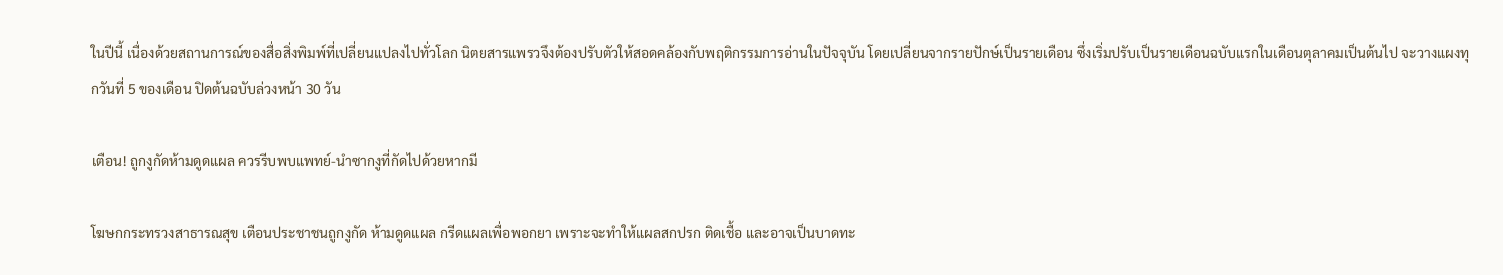ในปีนี้ เนื่องด้วยสถานการณ์ของสื่อสิ่งพิมพ์ที่เปลี่ยนแปลงไปทั่วโลก นิตยสารแพรวจึงต้องปรับตัวให้สอดคล้องกับพฤติกรรมการอ่านในปัจจุบัน โดยเปลี่ยนจากรายปักษ์เป็นรายเดือน ซึ่งเริ่มปรับเป็นรายเดือนฉบับแรกในเดือนตุลาคมเป็นต้นไป จะวางแผงทุกวันที่ 5 ของเดือน ปิดต้นฉบับล่วงหน้า 30 วัน

เตือน! ถูกงูกัดห้ามดูดแผล ควรรีบพบแพทย์-นำซากงูที่กัดไปด้วยหากมี

โฆษกกระทรวงสาธารณสุข เตือนประชาชนถูกงูกัด ห้ามดูดแผล กรีดแผลเพื่อพอกยา เพราะจะทำให้แผลสกปรก ติดเชื้อ และอาจเป็นบาดทะ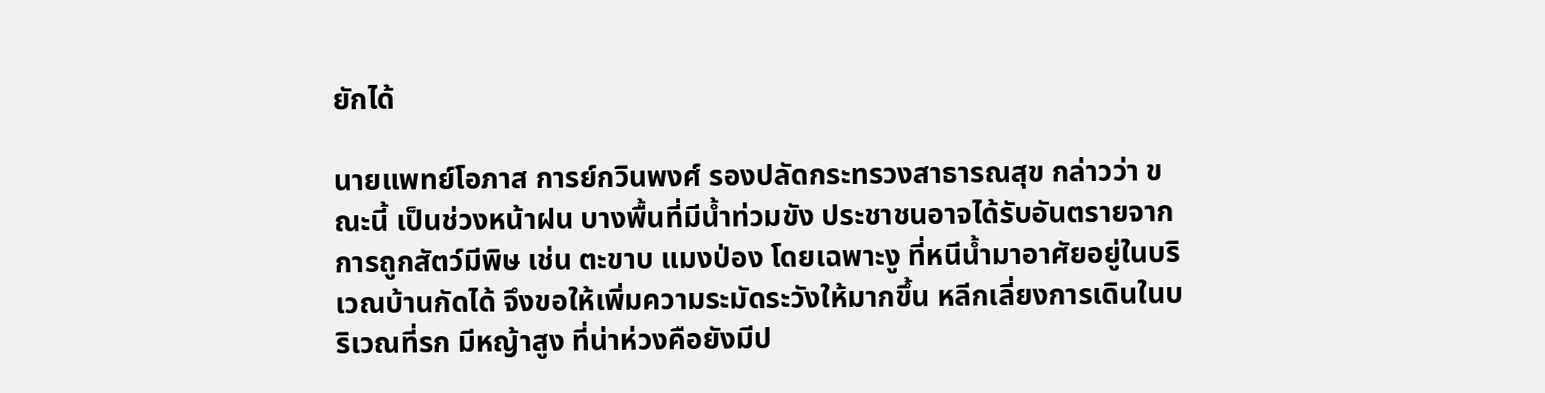ยักได้

นายแพทย์โอภาส การย์กวินพงศ์ รองปลัดกระทรวงสาธารณสุข กล่าวว่า ขณะนี้ เป็นช่วงหน้าฝน บางพื้นที่มีน้ำท่วมขัง ประชาชนอาจได้รับอันตรายจากการถูกสัตว์มีพิษ เช่น ตะขาบ แมงป่อง โดยเฉพาะงู ที่หนีน้ำมาอาศัยอยู่ในบริเวณบ้านกัดได้ จึงขอให้เพิ่มความระมัดระวังให้มากขึ้น หลีกเลี่ยงการเดินในบริเวณที่รก มีหญ้าสูง ที่น่าห่วงคือยังมีป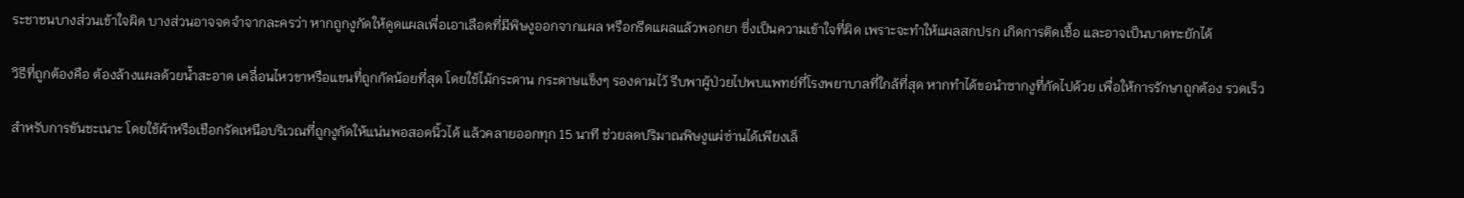ระชาชนบางส่วนเข้าใจผิด บางส่วนอาจจดจำจากละครว่า หากถูกงูกัดให้ดูดแผลเพื่อเอาเลือดที่มีพิษงูออกจากแผล หรือกรีดแผลแล้วพอกยา ซึ่งเป็นความเข้าใจที่ผิด เพราะจะทำให้แผลสกปรก เกิดการติดเชื้อ และอาจเป็นบาดทะยักได้

วิธีที่ถูกต้องคือ ต้องล้างแผลด้วยน้ำสะอาด เคลื่อนไหวขาหรือแขนที่ถูกกัดน้อยที่สุด โดยใช้ไม้กระดาน กระดาษแข็งๆ รองดามไว้ รีบพาผู้ป่วยไปพบแพทย์ที่โรงพยาบาลที่ใกล้ที่สุด หากทำได้ขอนำซากงูที่กัดไปด้วย เพื่อให้การรักษาถูกต้อง รวดเร็ว

สำหรับการขันชะเนาะ โดยใช้ผ้าหรือเชือกรัดเหนือบริเวณที่ถูกงูกัดให้แน่นพอสอดนิ้วได้ แล้วคลายออกทุก 15 นาที ช่วยลดปริมาณพิษงูแผ่ซ่านได้เพียงเล็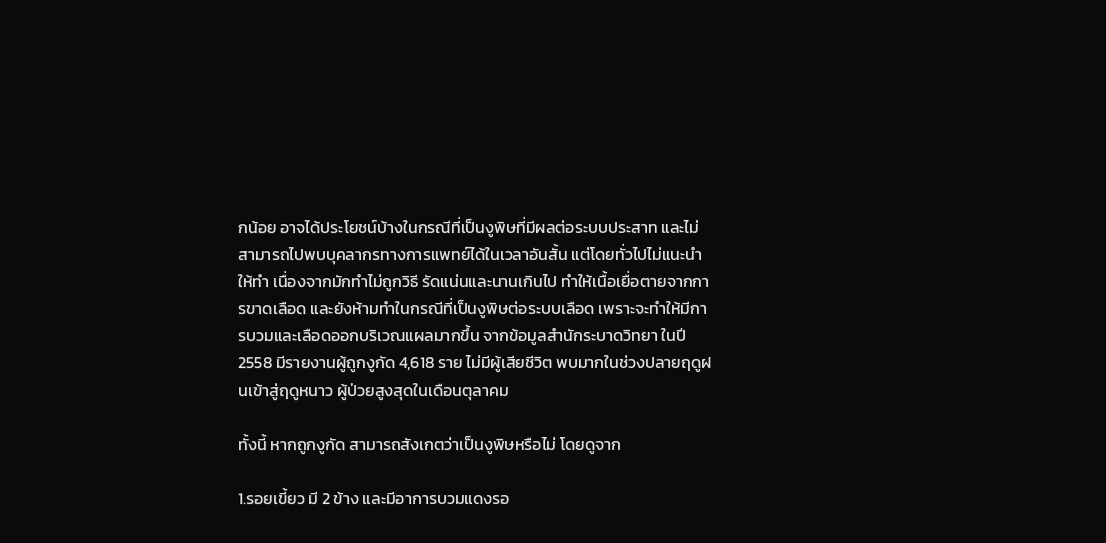กน้อย อาจได้ประโยชน์บ้างในกรณีที่เป็นงูพิษที่มีผลต่อระบบประสาท และไม่สามารถไปพบบุคลากรทางการแพทย์ได้ในเวลาอันสั้น แต่โดยทั่วไปไม่แนะนำให้ทำ เนื่องจากมักทำไม่ถูกวิธี รัดแน่นและนานเกินไป ทำให้เนื้อเยื่อตายจากการขาดเลือด และยังห้ามทำในกรณีที่เป็นงูพิษต่อระบบเลือด เพราะจะทำให้มีการบวมและเลือดออกบริเวณแผลมากขึ้น จากข้อมูลสำนักระบาดวิทยา ในปี 2558 มีรายงานผู้ถูกงูกัด 4,618 ราย ไม่มีผู้เสียชีวิต พบมากในช่วงปลายฤดูฝนเข้าสู่ฤดูหนาว ผู้ป่วยสูงสุดในเดือนตุลาคม

ทั้งนี้ หากถูกงูกัด สามารถสังเกตว่าเป็นงูพิษหรือไม่ โดยดูจาก

1.รอยเขี้ยว มี 2 ข้าง และมีอาการบวมแดงรอ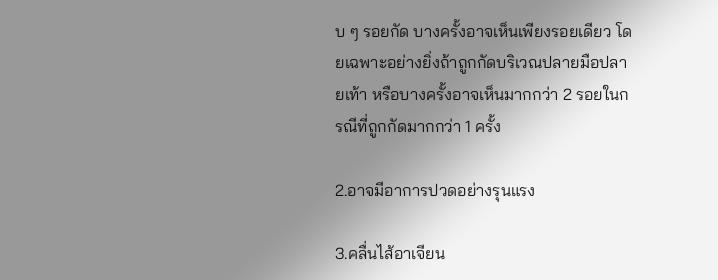บ ๆ รอยกัด บางครั้งอาจเห็นเพียงรอยเดียว โดยเฉพาะอย่างยิ่งถ้าถูกกัดบริเวณปลายมือปลายเท้า หรือบางครั้งอาจเห็นมากกว่า 2 รอยในกรณีที่ถูกกัดมากกว่า 1 ครั้ง

2.อาจมีอาการปวดอย่างรุนแรง

3.คลื่นไส้อาเจียน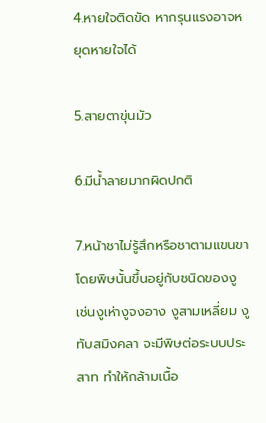4.หายใจติดขัด หากรุนแรงอาจหยุดหายใจได้

5.สายตาขุ่นมัว

6.มีน้ำลายมากผิดปกติ

7.หน้าชาไม่รู้สึกหรือชาตามแขนขา โดยพิษนั้นขึ้นอยู่กับชนิดของงู เช่นงูเห่างูจงอาง งูสามเหลี่ยม งูทับสมิงคลา จะมีพิษต่อระบบประสาท ทำให้กล้ามเนื้อ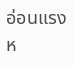อ่อนแรงห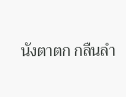นังตาตก กลืนลำ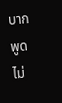บาก พูดไม่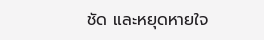ชัด และหยุดหายใจ